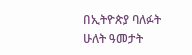በኢትዮጵያ ባለፉት ሁለት ዓመታት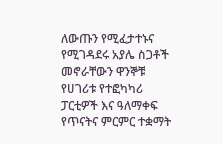ለውጡን የሚፈታተኑና የሚገዳደሩ አያሌ ስጋቶች መኖራቸውን ዋንኞቹ የሀገሪቱ የተፎካካሪ ፓርቲዎች እና ዓለማቀፍ የጥናትና ምርምር ተቋማት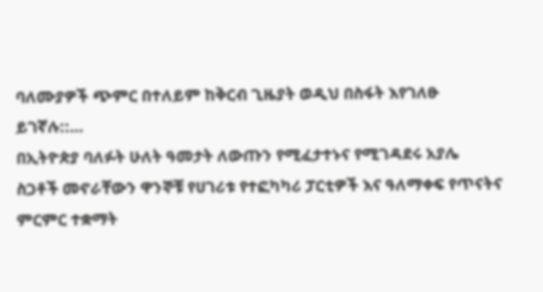ባለሙያዎች ጭምር በተለይም ከቅርብ ጊዜያት ወዲህ በስፋት እየገለፁ ይገኛሉ::…
በኢትዮጵያ ባለፉት ሁለት ዓመታት ለውጡን የሚፈታተኑና የሚገዳደሩ አያሌ ስጋቶች መኖራቸውን ዋንኞቹ የሀገሪቱ የተፎካካሪ ፓርቲዎች እና ዓለማቀፍ የጥናትና ምርምር ተቋማት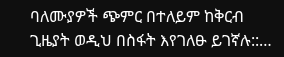ባለሙያዎች ጭምር በተለይም ከቅርብ ጊዜያት ወዲህ በስፋት እየገለፁ ይገኛሉ::…